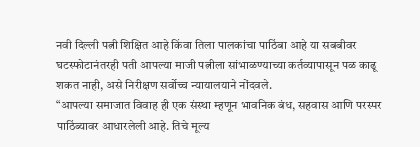नवी दिल्ली पत्नी शिक्षित आहे किंवा तिला पालकांचा पाठिंबा आहे या सबबीवर घटस्फोटानंतरही पती आपल्या माजी पत्नीला सांभाळण्याच्या कर्तव्यापासून पळ काढू शकत नाही, असे निरीक्षण सर्वोच्च न्यायालयाने नोंदवले.
“आपल्या समाजात विवाह ही एक संस्था म्हणून भावनिक बंध, सहवास आणि परस्पर पाठिंब्यावर आधारलेली आहे. तिचे मूल्य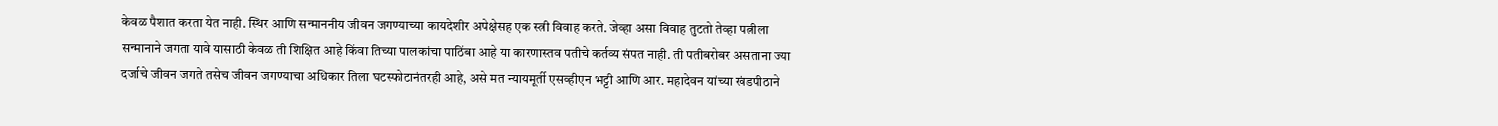केवळ पैशात करता येत नाही. स्थिर आणि सन्माननीय जीवन जगण्याच्या कायदेशीर अपेक्षेसह एक स्त्री विवाह करते. जेव्हा असा विवाह तुटतो तेव्हा पत्नीला सन्मानाने जगता यावे यासाठी केवळ ती शिक्षित आहे किंवा तिच्या पालकांचा पाठिंबा आहे या कारणास्तव पतीचे कर्तव्य संपत नाही. ती पतीबरोबर असताना ज्या दर्जाचे जीवन जगते तसेच जीवन जगण्याचा अधिकार तिला घटस्फोटानंतरही आहे, असे मत न्यायमूर्ती एसव्हीएन भट्टी आणि आर. महादेवन यांच्या खंडपीठाने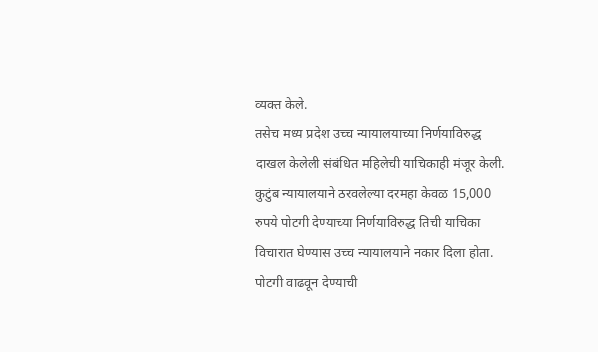व्यक्त केले.
तसेच मध्य प्रदेश उच्च न्यायालयाच्या निर्णयाविरुद्ध दाखल केलेली संबंधित महिलेची याचिकाही मंजूर केली. कुटुंब न्यायालयाने ठरवलेल्या दरमहा केवळ 15,000 रुपये पोटगी देण्याच्या निर्णयाविरुद्ध तिची याचिका विचारात घेण्यास उच्च न्यायालयाने नकार दिला होता. पोटगी वाढवून देण्याची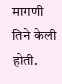मागणी तिने केली होती.